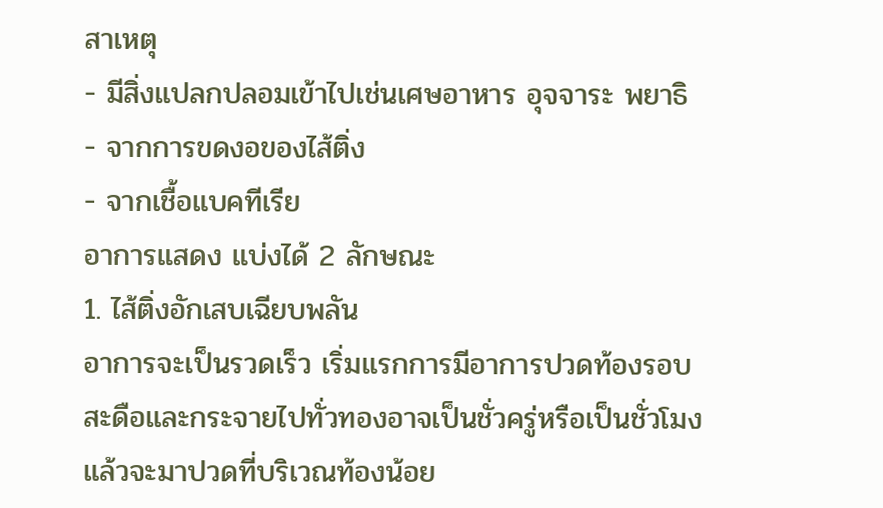สาเหตุ
- มีสิ่งแปลกปลอมเข้าไปเช่นเศษอาหาร อุจจาระ พยาธิ
- จากการขดงอของไส้ติ่ง
- จากเชื้อแบคทีเรีย
อาการแสดง แบ่งได้ 2 ลักษณะ
1. ไส้ติ่งอักเสบเฉียบพลัน
อาการจะเป็นรวดเร็ว เริ่มแรกการมีอาการปวดท้องรอบสะดือและกระจายไปทั่วทองอาจเป็นชั่วครู่หรือเป็นชั่วโมงแล้วจะมาปวดที่บริเวณท้องน้อย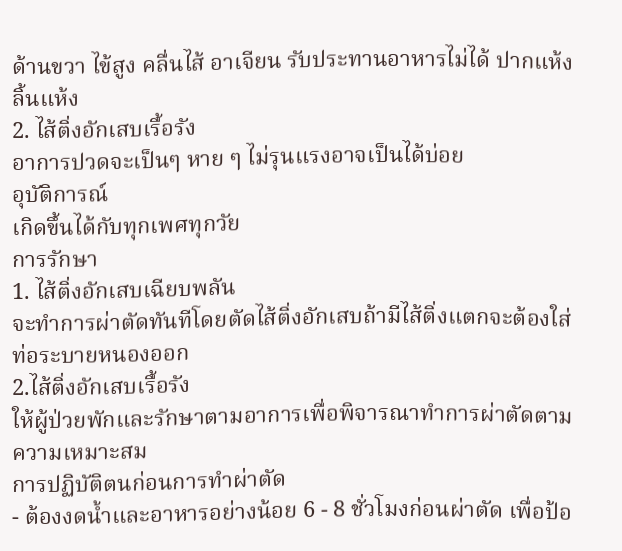ด้านขวา ไข้สูง คลื่นไส้ อาเจียน รับประทานอาหารไม่ได้ ปากแห้ง ลิ้นแห้ง
2. ไส้ติ่งอักเสบเรื้อรัง
อาการปวดจะเป็นๆ หาย ๆ ไม่รุนแรงอาจเป็นได้บ่อย
อุบัติการณ์
เกิดขึ้นได้กับทุกเพศทุกวัย
การรักษา
1. ไส้ติ่งอักเสบเฉียบพลัน
จะทำการผ่าตัดทันทีโดยตัดไส้ติ่งอักเสบถ้ามีไส้ติ่งแตกจะต้องใส่ท่อระบายหนองออก
2.ไส้ติ่งอักเสบเรื้อรัง
ให้ผู้ป่วยพักและรักษาตามอาการเพื่อพิจารณาทำการผ่าตัดตามความเหมาะสม
การปฏิบัติตนก่อนการทำผ่าตัด
- ต้องงดน้ำและอาหารอย่างน้อย 6 - 8 ชั่วโมงก่อนผ่าตัด เพื่อป้อ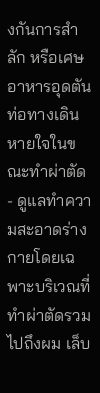งกันการสำลัก หรือเศษอาหารอุดตันท่อทางเดินหายใจในขณะทำผ่าตัด
- ดูแลทำความสะอาดร่างกายโดยเฉพาะบริเวณที่ทำผ่าตัดรวมไปถึงผม เล็บ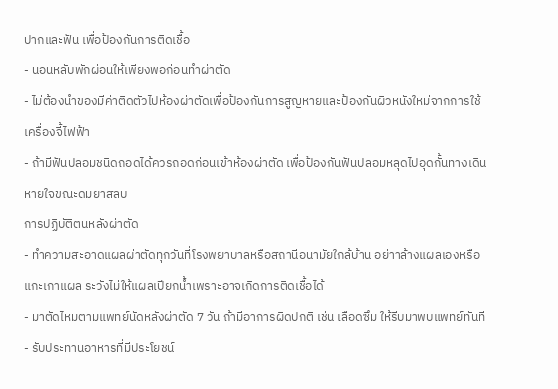ปากและฟัน เพื่อป้องกันการติดเชื้อ
- นอนหลับพักผ่อนให้เพียงพอก่อนทำผ่าตัด
- ไม่ต้องนำของมีค่าติดตัวไปห้องผ่าตัดเพื่อป้องกันการสูญหายและป้องกันผิวหนังใหม่จากการใช้เครื่องจี้ไฟฟ้า
- ถ้ามีฟันปลอมชนิดถอดได้ควรถอดก่อนเข้าห้องผ่าตัด เพื่อป้องกันฟันปลอมหลุดไปอุดกั้นทางเดินหายใจขณะดมยาสลบ
การปฏิบัติตนหลังผ่าตัด
- ทำความสะอาดแผลผ่าตัดทุกวันที่โรงพยาบาลหรือสถานีอนามัยใกล้บ้าน อย่าาล้างแผลเองหรือแกะเกาแผล ระวังไม่ให้แผลเปียกน้ำเพราะอาจเกิดการติดเชื้อได้
- มาตัดไหมตามแพทย์นัดหลังผ่าตัด 7 วัน ถ้ามีอาการผิดปกติ เช่น เลือดซึม ให้รีบมาพบแพทย์ทันที
- รับประทานอาหารที่มีประโยชน์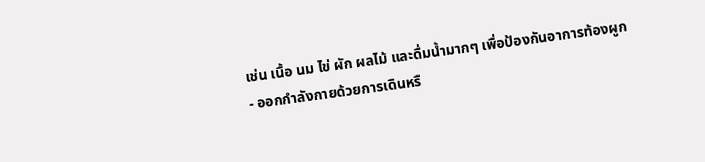เช่น เนื้อ นม ไข่ ผัก ผลไม้ และดื่มน้ำมากๆ เพื่อป้องกันอาการท้องผูก
- ออกกำลังกายด้วยการเดินหรื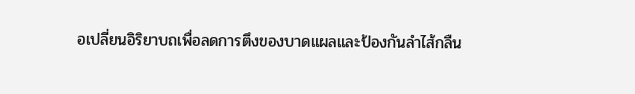อเปลี่ยนอิริยาบถเพื่อลดการตึงของบาดแผลและป้องกันลำไส้กลืน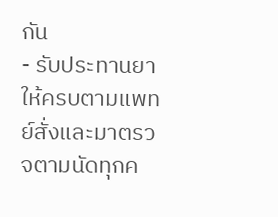กัน
- รับประทานยาให้ครบตามแพทย์สั่งและมาตรวจตามนัดทุกค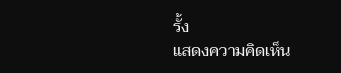รั้ง
แสดงความคิดเห็น